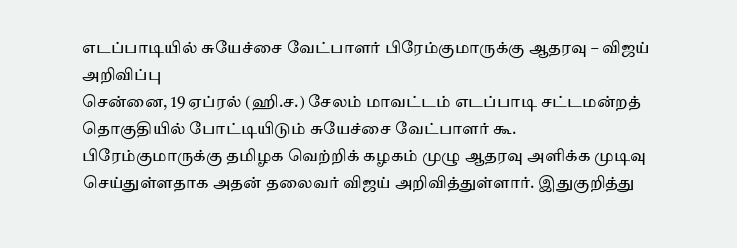எடப்பாடியில் சுயேச்சை வேட்பாளர் பிரேம்குமாருக்கு ஆதரவு – விஜய் அறிவிப்பு
சென்னை, 19 ஏப்ரல் (ஹி.ச.) சேலம் மாவட்டம் எடப்பாடி சட்டமன்றத் தொகுதியில் போட்டியிடும் சுயேச்சை வேட்பாளர் கூ. பிரேம்குமாருக்கு தமிழக வெற்றிக் கழகம் முழு ஆதரவு அளிக்க முடிவு செய்துள்ளதாக அதன் தலைவர் விஜய் அறிவித்துள்ளார். இதுகுறித்து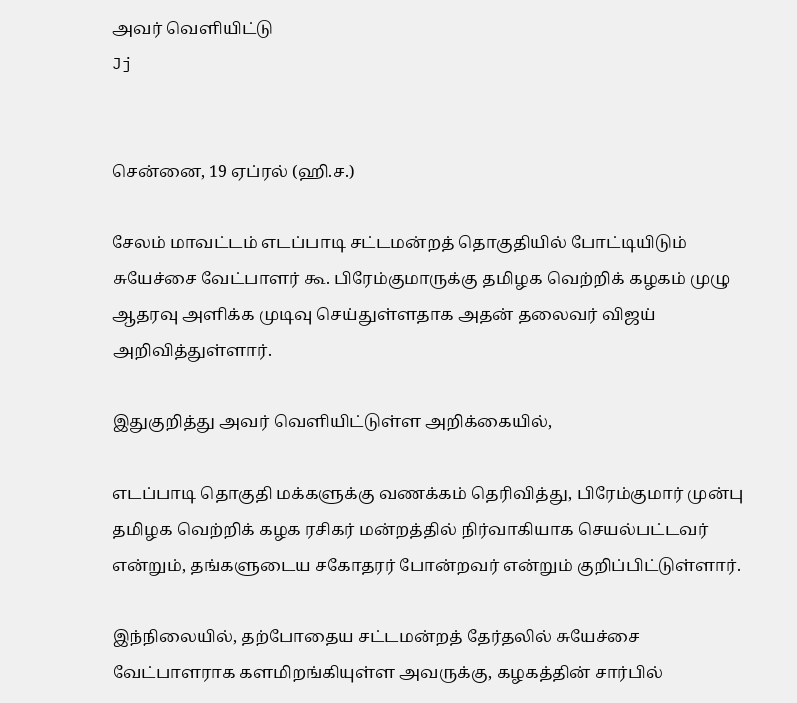அவர் வெளியிட்டு
Jj


சென்னை, 19 ஏப்ரல் (ஹி.ச.)

சேலம் மாவட்டம் எடப்பாடி சட்டமன்றத் தொகுதியில் போட்டியிடும் சுயேச்சை வேட்பாளர் கூ. பிரேம்குமாருக்கு தமிழக வெற்றிக் கழகம் முழு ஆதரவு அளிக்க முடிவு செய்துள்ளதாக அதன் தலைவர் விஜய் அறிவித்துள்ளார்.

இதுகுறித்து அவர் வெளியிட்டுள்ள அறிக்கையில்,

எடப்பாடி தொகுதி மக்களுக்கு வணக்கம் தெரிவித்து, பிரேம்குமார் முன்பு தமிழக வெற்றிக் கழக ரசிகர் மன்றத்தில் நிர்வாகியாக செயல்பட்டவர் என்றும், தங்களுடைய சகோதரர் போன்றவர் என்றும் குறிப்பிட்டுள்ளார்.

இந்நிலையில், தற்போதைய சட்டமன்றத் தேர்தலில் சுயேச்சை வேட்பாளராக களமிறங்கியுள்ள அவருக்கு, கழகத்தின் சார்பில்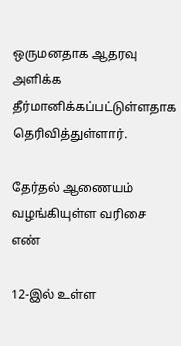ஒருமனதாக ஆதரவு அளிக்க தீர்மானிக்கப்பட்டுள்ளதாக தெரிவித்துள்ளார்.

தேர்தல் ஆணையம் வழங்கியுள்ள வரிசை எண்

12-இல் உள்ள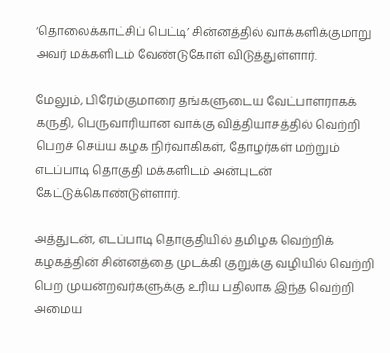‘தொலைக்காட்சிப் பெட்டி’ சின்னத்தில் வாக்களிக்குமாறு அவர் மக்களிடம் வேண்டுகோள் விடுத்துள்ளார்.

மேலும், பிரேம்குமாரை தங்களுடைய வேட்பாளராகக் கருதி, பெருவாரியான வாக்கு வித்தியாசத்தில் வெற்றி பெறச் செய்ய கழக நிர்வாகிகள், தோழர்கள் மற்றும் எடப்பாடி தொகுதி மக்களிடம் அன்புடன் கேட்டுக்கொண்டுள்ளார்.

அத்துடன், எடப்பாடி தொகுதியில் தமிழக வெற்றிக் கழகத்தின் சின்னத்தை முடக்கி குறுக்கு வழியில் வெற்றி பெற முயன்றவர்களுக்கு உரிய பதிலாக இந்த வெற்றி அமைய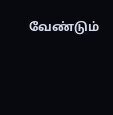வேண்டும்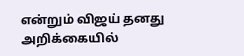என்றும் விஜய் தனது அறிக்கையில்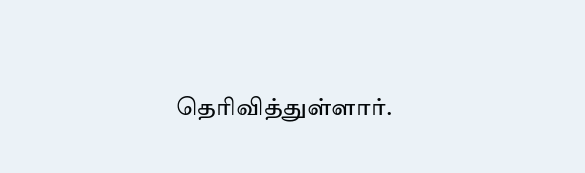தெரிவித்துள்ளார்.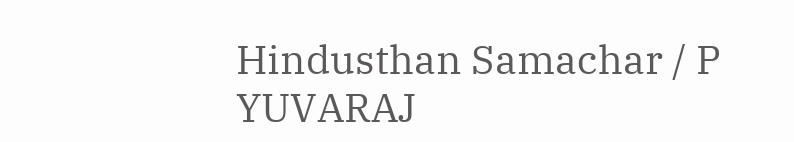Hindusthan Samachar / P YUVARAJ